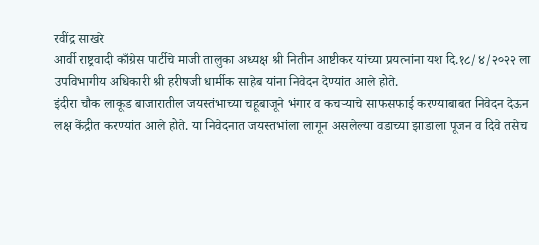रवींद्र साखरे
आर्वी राष्ट्रवादी काँग्रेस पार्टीचे माजी तालुका अध्यक्ष श्री नितीन आष्टीकर यांच्या प्रयत्नांना यश दि.१८/४/२०२२ ला उपविभागीय अधिकारी श्री हरीषजी धार्मीक साहेब यांना निवेदन देण्यांत आले होते.
इंदीरा चौक लाकूड बाजारातील जयस्तंभाच्या चहूबाजूने भंगार व कचऱ्याचे साफसफाई करण्याबाबत निवेदन देऊन लक्ष केंद्रीत करण्यांत आले होते. या निवेदनात जयस्तभांला लागून असलेल्या वडाच्या झाडाला पूजन व दिवे तसेच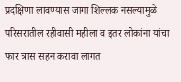प्रदक्षिणा लावण्यास जागा शिल्लक नसल्यामुळे परिसरातील रहीवासी महीला व इतर लोकांना यांचा फार त्रास सहन करावा लागत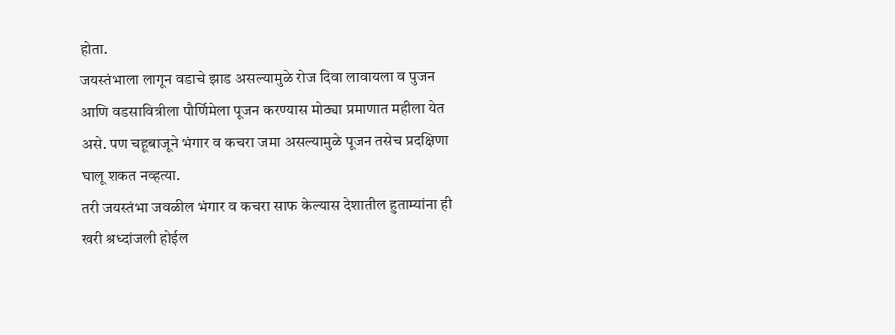होता.
जयस्तंभाला लागून वडाचे झाड असल्यामुळे रोज दिवा लावायला व पुजन आणि वडसावित्रीला पौर्णिमेला पूजन करण्यास मोठ्या प्रमाणात महीला येत असे. पण चहूबाजूने भंगार व कचरा जमा असल्यामुळे पूजन तसेच प्रदक्षिणा घालू शकत नव्हत्या.
तरी जयस्तंभा जवळील भंगार व कचरा साफ केल्यास देशातील हुताम्यांना ही खरी श्रध्दांजली होईल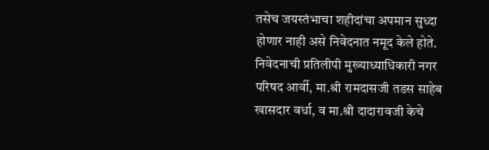तसेच जयस्तंभाचा शहीदांचा अपमान सुध्दा होणार नाही असे निवेदनात नमूद केले होते. निवेदनाची प्रतिलीपी मुख्याध्याधिकारी नगर परिषद आर्वी, मा.श्री रामदासजी तडस साहेब खासदार वर्धा, व मा.श्री दादारावजी केचे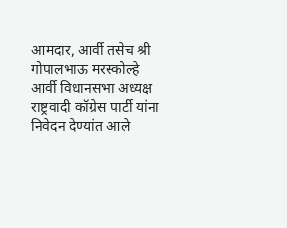आमदार, आर्वी तसेच श्री गोपालभाऊ मरस्कोल्हे आर्वी विधानसभा अध्यक्ष राष्ट्रवादी कॉग्रेस पार्टी यांना निवेदन देण्यांत आले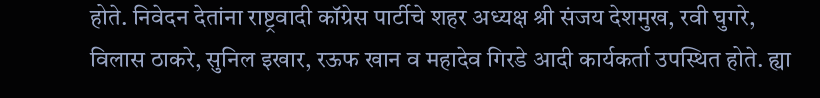होते. निवेदन देतांना राष्ट्रवादी कॉग्रेस पार्टीचे शहर अध्यक्ष श्री संजय देशमुख, रवी घुगरे, विलास ठाकरे, सुनिल इखार, रऊफ खान व महादेव गिरडे आदी कार्यकर्ता उपस्थित होते. ह्या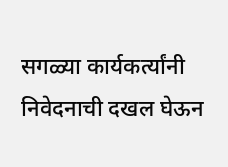सगळ्या कार्यकर्त्यांनी निवेदनाची दखल घेऊन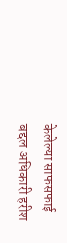केलेल्या साफसफाई बद्दल अधिकारी हरीश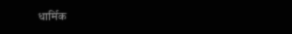धार्मिक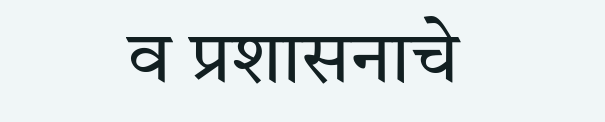व प्रशासनाचे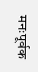मनःपूर्वक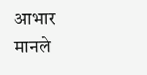आभार मानले